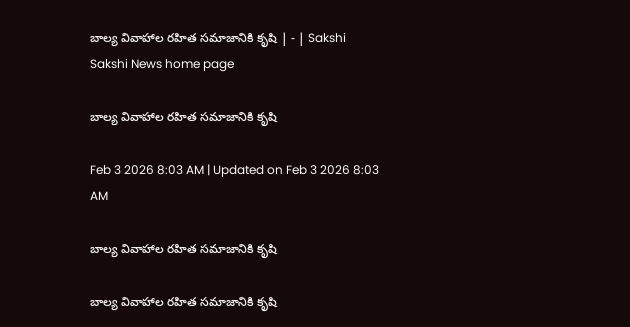బాల్య వివాహాల రహిత సమాజానికి కృషి | - | Sakshi
Sakshi News home page

బాల్య వివాహాల రహిత సమాజానికి కృషి

Feb 3 2026 8:03 AM | Updated on Feb 3 2026 8:03 AM

బాల్య వివాహాల రహిత సమాజానికి కృషి

బాల్య వివాహాల రహిత సమాజానికి కృషి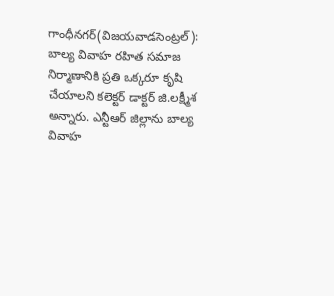గాంధీనగర్‌(విజయవాడసెంట్రల్‌): బాల్య వివాహ రహిత సమాజ నిర్మాణానికి ప్రతి ఒక్కరూ కృషి చేయాలని కలెక్టర్‌ డాక్టర్‌ జి.లక్ష్మీశ అన్నారు. ఎన్టీఆర్‌ జిల్లాను బాల్య వివాహ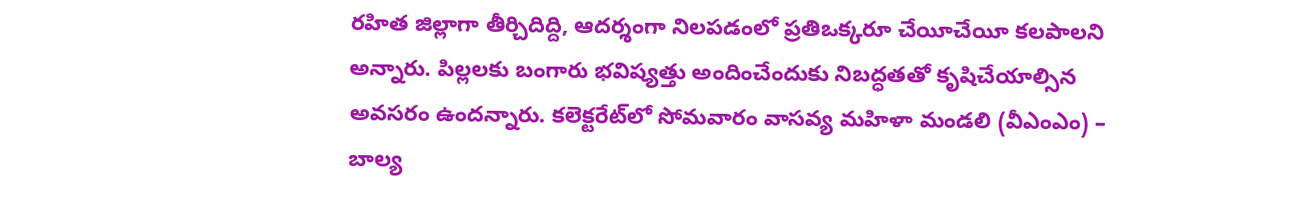రహిత జిల్లాగా తీర్చిదిద్ది, ఆదర్శంగా నిలపడంలో ప్రతిఒక్కరూ చేయీచేయీ కలపాలని అన్నారు. పిల్లలకు బంగారు భవిష్యత్తు అందించేందుకు నిబద్ధతతో కృషిచేయాల్సిన అవసరం ఉందన్నారు. కలెక్టరేట్‌లో సోమవారం వాసవ్య మహిళా మండలి (వీఎంఎం) – బాల్య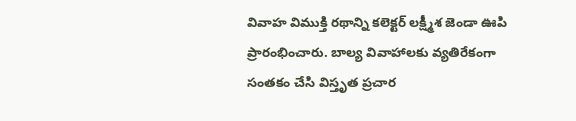వివాహ విముక్తి రథాన్ని కలెక్టర్‌ లక్ష్మీశ జెండా ఊపి ప్రారంభించారు. బాల్య వివాహాలకు వ్యతిరేకంగా సంతకం చేసి విస్తృత ప్రచార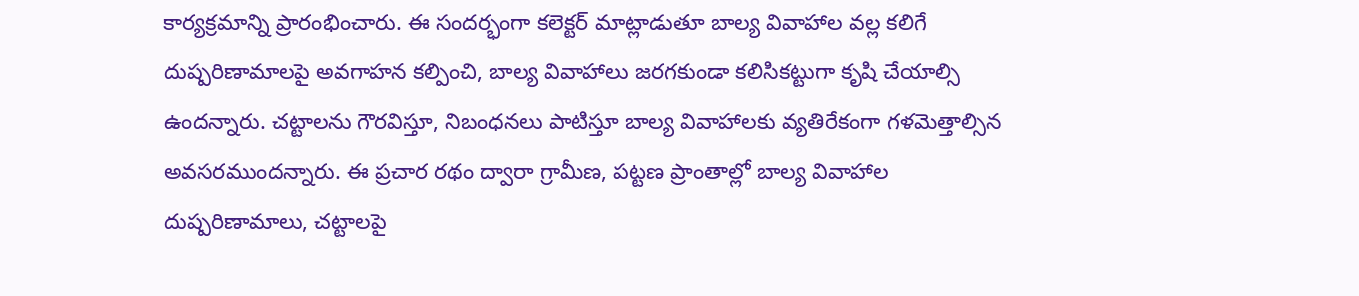కార్యక్రమాన్ని ప్రారంభించారు. ఈ సందర్భంగా కలెక్టర్‌ మాట్లాడుతూ బాల్య వివాహాల వల్ల కలిగే దుష్పరిణామాలపై అవగాహన కల్పించి, బాల్య వివాహాలు జరగకుండా కలిసికట్టుగా కృషి చేయాల్సి ఉందన్నారు. చట్టాలను గౌరవిస్తూ, నిబంధనలు పాటిస్తూ బాల్య వివాహాలకు వ్యతిరేకంగా గళమెత్తాల్సిన అవసరముందన్నారు. ఈ ప్రచార రథం ద్వారా గ్రామీణ, పట్టణ ప్రాంతాల్లో బాల్య వివాహాల దుష్పరిణామాలు, చట్టాలపై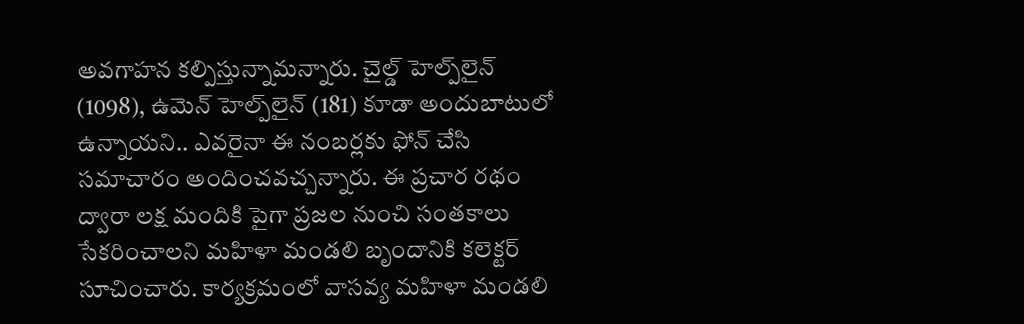అవగాహన కల్పిస్తున్నామన్నారు. చైల్డ్‌ హెల్ప్‌లైన్‌ (1098), ఉమెన్‌ హెల్ప్‌లైన్‌ (181) కూడా అందుబాటులో ఉన్నాయని.. ఎవరైనా ఈ నంబర్లకు ఫోన్‌ చేసి సమాచారం అందించవచ్చన్నారు. ఈ ప్రచార రథం ద్వారా లక్ష మందికి పైగా ప్రజల నుంచి సంతకాలు సేకరించాలని మహిళా మండలి బృందానికి కలెక్టర్‌ సూచించారు. కార్యక్రమంలో వాసవ్య మహిళా మండలి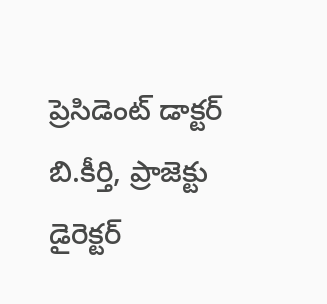ప్రెసిడెంట్‌ డాక్టర్‌ బి.కీర్తి, ప్రాజెక్టు డైరెక్టర్‌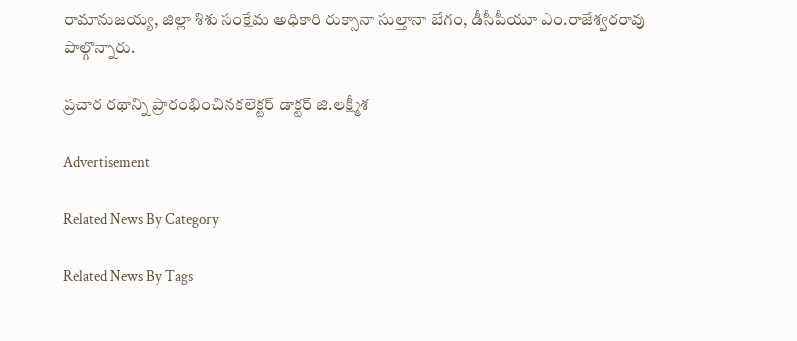రామానుజయ్య, జిల్లా శిశు సంక్షేమ అధికారి రుక్సానా సుల్తానా బేగం, డీసీపీయూ ఎం.రాజేశ్వరరావు పాల్గొన్నారు.

ప్రచార రథాన్ని ప్రారంభించినకలెక్టర్‌ డాక్టర్‌ జి.లక్ష్మీశ

Advertisement

Related News By Category

Related News By Tags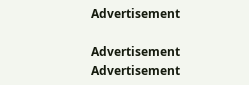Advertisement

Advertisement
Advertisement